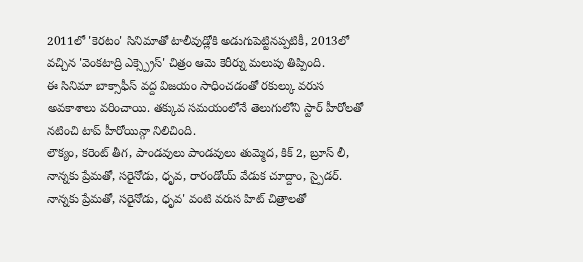2011లో 'కెరటం' సినిమాతో టాలీవుడ్లోకి అడుగుపెట్టినప్పటికీ, 2013లో వచ్చిన 'వెంకటాద్రి ఎక్స్ప్రెస్' చిత్రం ఆమె కెరీర్ను మలుపు తిప్పింది.
ఈ సినిమా బాక్సాఫీస్ వద్ద విజయం సాధించడంతో రకుల్కు వరుస అవకాశాలు వరించాయి. తక్కువ సమయంలోనే తెలుగులోని స్టార్ హీరోలతో నటించి టాప్ హీరోయిన్గా నిలిచింది.
లౌక్యం, కరెంట్ తీగ, పాండవులు పాండవులు తుమ్మెద, కిక్ 2, బ్రూస్ లీ, నాన్నకు ప్రేమతో, సరైనోడు, ధృవ, రారండోయ్ వేడుక చూద్దాం, స్పైడర్.
నాన్నకు ప్రేమతో, సరైనోడు, ధృవ' వంటి వరుస హిట్ చిత్రాలతో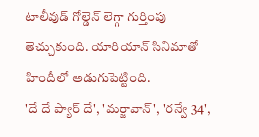టాలీవుడ్ గోల్డెన్ లెగ్గా గుర్తింపు తెచ్చుకుంది. యారియాన్ సినిమాతో హిందీలో అడుగుపెట్టింది.
'దే దే ప్యార్ దే', 'మర్జావాన్', 'రన్వే 34',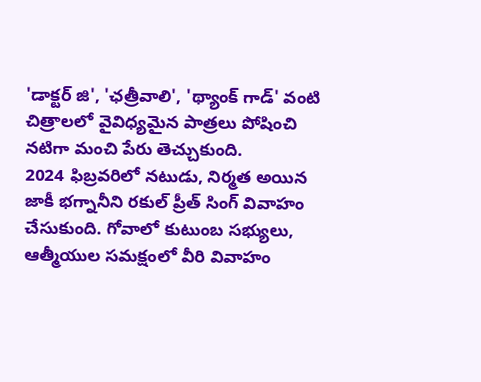'డాక్టర్ జి', 'ఛత్రీవాలి', 'థ్యాంక్ గాడ్' వంటి చిత్రాలలో వైవిధ్యమైన పాత్రలు పోషించి నటిగా మంచి పేరు తెచ్చుకుంది.
2024 ఫిబ్రవరిలో నటుడు, నిర్మత అయిన జాకీ భగ్నానీని రకుల్ ప్రీత్ సింగ్ వివాహం చేసుకుంది. గోవాలో కుటుంబ సభ్యులు, ఆత్మీయుల సమక్షంలో వీరి వివాహం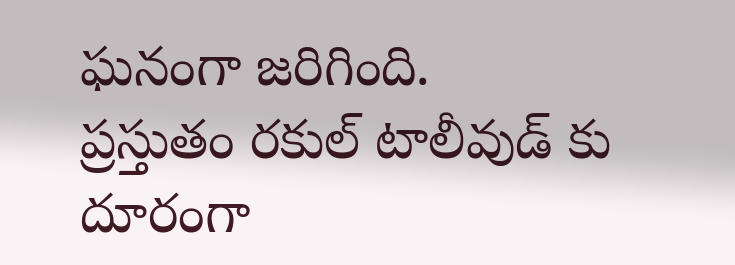ఘనంగా జరిగింది.
ప్రస్తుతం రకుల్ టాలీవుడ్ కు దూరంగా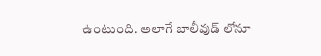ఉంటుంది. అలాగే బాలీవుడ్ లోనూ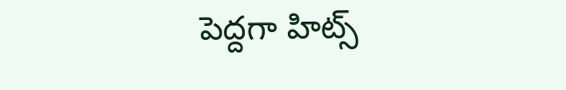పెద్దగా హిట్స్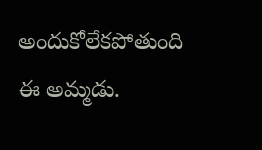అందుకోలేకపోతుంది ఈ అమ్మడు.